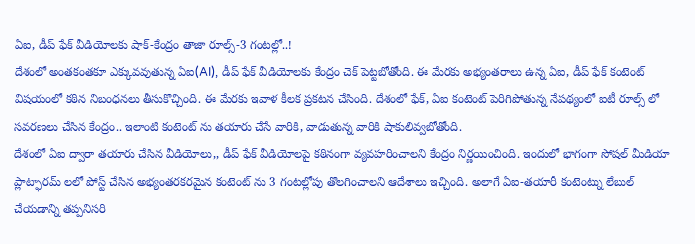ఏఐ, డీప్ ఫేక్ వీడియోలకు షాక్-కేంద్రం తాజా రూల్స్-3 గంటల్లో..!
దేశంలో అంతకంతకూ ఎక్కువవుతున్న ఏఐ(AI), డీప్ ఫేక్ వీడియోలకు కేంద్రం చెక్ పెట్టబోతోంది. ఈ మేరకు అభ్యంతరాలు ఉన్న ఏఐ, డీప్ ఫేక్ కంటెంట్ విషయంలో కఠిన నిబంధనలు తీసుకొచ్చింది. ఈ మేరకు ఇవాళ కీలక ప్రకటన చేసింది. దేశంలో ఫేక్, ఏఐ కంటెంట్ పెరిగిపోతున్న నేపథ్యంలో ఐటీ రూల్స్ లో సవరణలు చేసిన కేంద్రం.. ఇలాంటి కంటెంట్ ను తయారు చేసే వారికి, వాడుతున్న వారికి షాకులివ్వబోతోంది.
దేశంలో ఏఐ ద్వారా తయారు చేసిన వీడియోలు,, డీప్ ఫేక్ వీడియోలపై కఠినంగా వ్యవహరించాలని కేంద్రం నిర్ణయించింది. ఇందులో భాగంగా సోషల్ మీడియా ప్లాట్ఫారమ్ లలో పోస్ట్ చేసిన అభ్యంతరకరమైన కంటెంట్ ను 3 గంటల్లోపు తొలగించాలని ఆదేశాలు ఇచ్చింది. అలాగే ఏఐ-తయారీ కంటెంట్ను లేబుల్ చేయడాన్ని తప్పనిసరి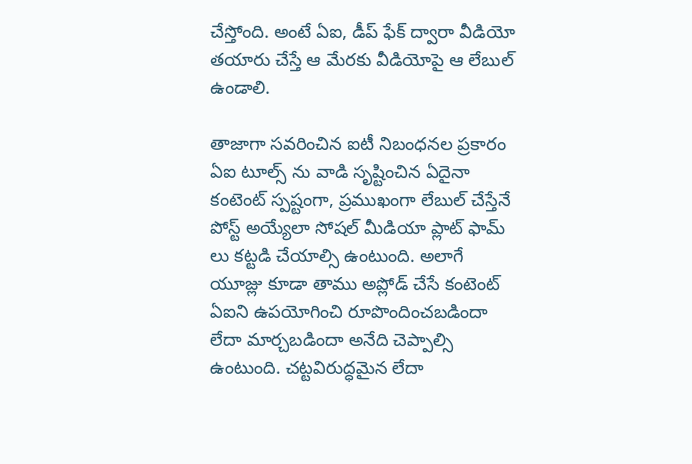చేస్తోంది. అంటే ఏఐ, డీప్ ఫేక్ ద్వారా వీడియో తయారు చేస్తే ఆ మేరకు వీడియోపై ఆ లేబుల్ ఉండాలి.

తాజాగా సవరించిన ఐటీ నిబంధనల ప్రకారం ఏఐ టూల్స్ ను వాడి సృష్టించిన ఏదైనా కంటెంట్ స్పష్టంగా, ప్రముఖంగా లేబుల్ చేస్తేనే పోస్ట్ అయ్యేలా సోషల్ మీడియా ప్లాట్ ఫామ్ లు కట్టడి చేయాల్సి ఉంటుంది. అలాగే యూజ్లు కూడా తాము అప్లోడ్ చేసే కంటెంట్ ఏఐని ఉపయోగించి రూపొందించబడిందా లేదా మార్చబడిందా అనేది చెప్పాల్సి ఉంటుంది. చట్టవిరుద్ధమైన లేదా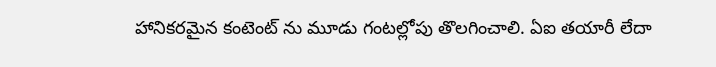హానికరమైన కంటెంట్ ను మూడు గంటల్లోపు తొలగించాలి. ఏఐ తయారీ లేదా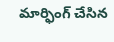మార్ఫింగ్ చేసిన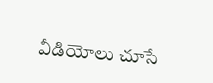వీడియోలు చూసే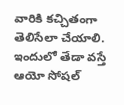వారికి కచ్చితంగా తెలిసేలా చేయాలి. ఇందులో తేడా వస్తే ఆయో సోషల్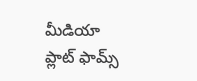మీడియా ప్లాట్ ఫామ్స్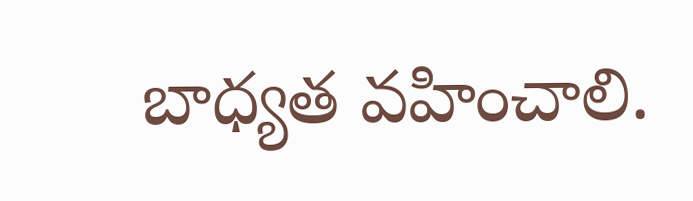బాధ్యత వహించాలి.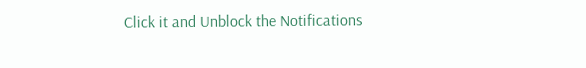Click it and Unblock the Notifications